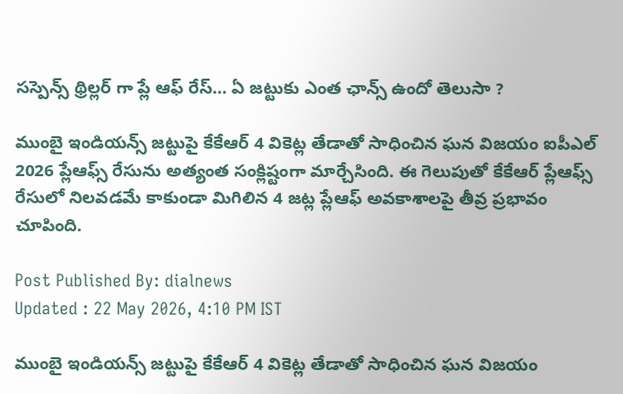సస్పెన్స్ థ్రిల్లర్ గా ప్లే ఆఫ్ రేస్… ఏ జట్టుకు ఎంత ఛాన్స్ ఉందో తెలుసా ?

ముంబై ఇండియన్స్ జట్టుపై కేకేఆర్ 4 వికెట్ల తేడాతో సాధించిన ఘన విజయం ఐపీఎల్ 2026 ప్లేఆఫ్స్ రేసును అత్యంత సంక్లిష్టంగా మార్చేసింది. ఈ గెలుపుతో కేకేఆర్ ప్లేఆఫ్స్ రేసులో నిలవడమే కాకుండా మిగిలిన 4 జట్ల ప్లేఆఫ్ అవకాశాలపై తీవ్ర ప్రభావం చూపింది.

Post Published By: dialnews
Updated : 22 May 2026, 4:10 PM IST

ముంబై ఇండియన్స్ జట్టుపై కేకేఆర్ 4 వికెట్ల తేడాతో సాధించిన ఘన విజయం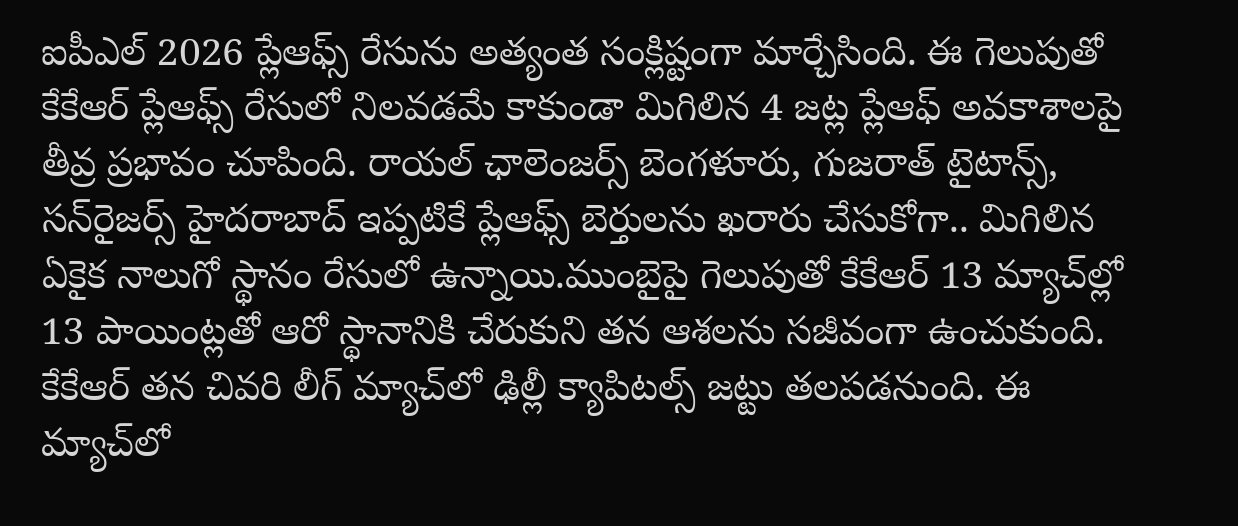ఐపీఎల్ 2026 ప్లేఆఫ్స్ రేసును అత్యంత సంక్లిష్టంగా మార్చేసింది. ఈ గెలుపుతో కేకేఆర్ ప్లేఆఫ్స్ రేసులో నిలవడమే కాకుండా మిగిలిన 4 జట్ల ప్లేఆఫ్ అవకాశాలపై తీవ్ర ప్రభావం చూపింది. రాయల్ ఛాలెంజర్స్ బెంగళూరు, గుజరాత్ టైటాన్స్, సన్‌రైజర్స్ హైదరాబాద్ ఇప్పటికే ప్లేఆఫ్స్ బెర్తులను ఖరారు చేసుకోగా.. మిగిలిన ఏకైక నాలుగో స్థానం రేసులో ఉన్నాయి.ముంబైపై గెలుపుతో కేకేఆర్ 13 మ్యాచ్‌ల్లో 13 పాయింట్లతో ఆరో స్థానానికి చేరుకుని తన ఆశలను సజీవంగా ఉంచుకుంది. కేకేఆర్ తన చివరి లీగ్ మ్యాచ్‌లో ఢిల్లీ క్యాపిటల్స్‌ జట్టు తలపడనుంది. ఈ మ్యాచ్‌లో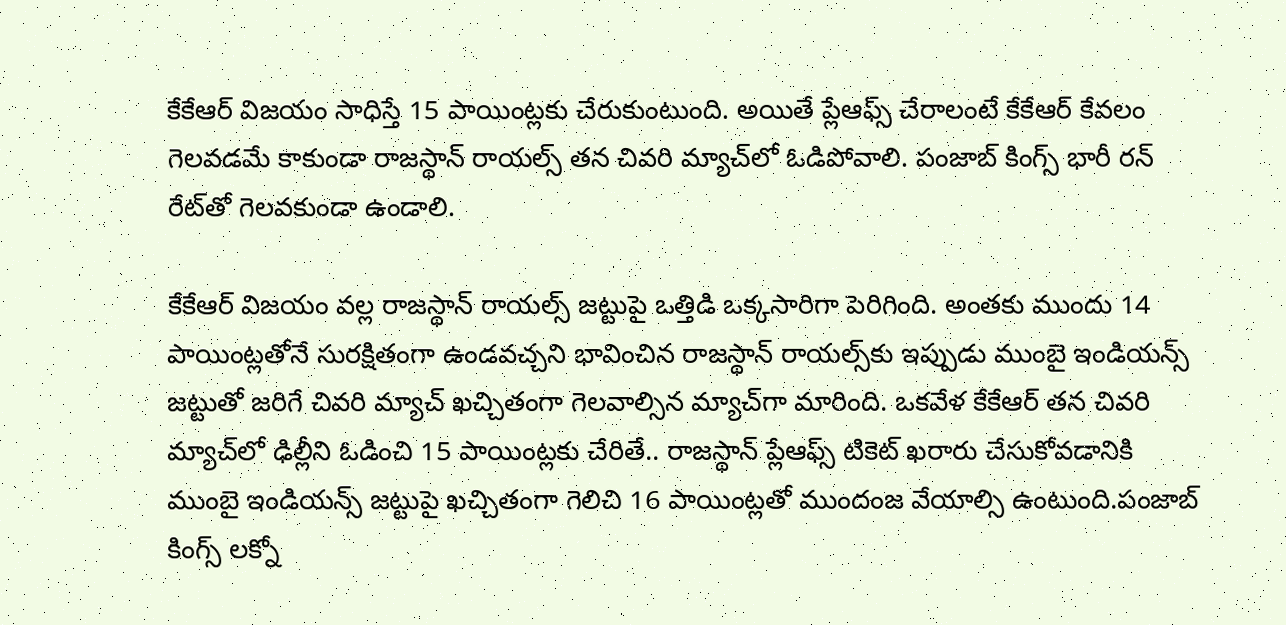కేకేఆర్ విజయం సాధిస్తే 15 పాయింట్లకు చేరుకుంటుంది. అయితే ప్లేఆఫ్స్ చేరాలంటే కేకేఆర్ కేవలం గెలవడమే కాకుండా రాజస్థాన్ రాయల్స్ తన చివరి మ్యాచ్‌లో ఓడిపోవాలి. పంజాబ్ కింగ్స్ భారీ రన్ రేట్‌తో గెలవకుండా ఉండాలి.

కేకేఆర్ విజయం వల్ల రాజస్థాన్ రాయల్స్ జట్టుపై ఒత్తిడి ఒక్కసారిగా పెరిగింది. అంతకు ముందు 14 పాయింట్లతోనే సురక్షితంగా ఉండవచ్చని భావించిన రాజస్థాన్ రాయల్స్‌కు ఇప్పుడు ముంబై ఇండియన్స్ జట్టుతో జరిగే చివరి మ్యాచ్ ఖచ్చితంగా గెలవాల్సిన మ్యాచ్‌గా మారింది. ఒకవేళ కేకేఆర్ తన చివరి మ్యాచ్‌లో ఢిల్లీని ఓడించి 15 పాయింట్లకు చేరితే.. రాజస్థాన్ ప్లేఆఫ్స్ టికెట్ ఖరారు చేసుకోవడానికి ముంబై ఇండియన్స్ జట్టుపై ఖచ్చితంగా గెలిచి 16 పాయింట్లతో ముందంజ వేయాల్సి ఉంటుంది.పంజాబ్ కింగ్స్ లక్నో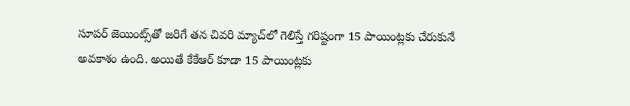సూపర్ జెయింట్స్‌తో జరిగే తన చివరి మ్యాచ్‌లో గెలిస్తే గరిష్టంగా 15 పాయింట్లకు చేరుకునే అవకాశం ఉంది. అయితే కేకేఆర్ కూడా 15 పాయింట్లకు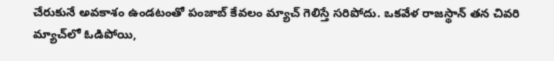చేరుకునే అవకాశం ఉండటంతో పంజాబ్ కేవలం మ్యాచ్ గెలిస్తే సరిపోదు. ఒకవేళ రాజస్థాన్ తన చివరి మ్యాచ్‌లో ఓడిపోయి,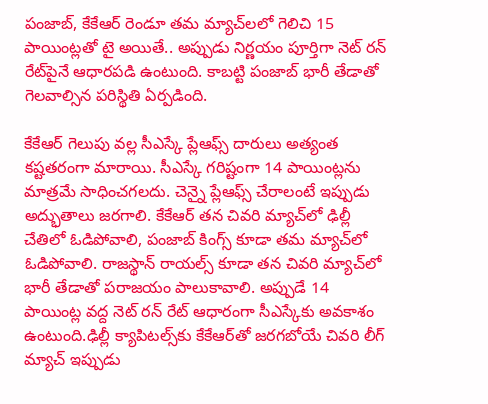పంజాబ్, కేకేఆర్ రెండూ తమ మ్యాచ్‌లలో గెలిచి 15 పాయింట్లతో టై అయితే.. అప్పుడు నిర్ణయం పూర్తిగా నెట్ రన్ రేట్‌పైనే ఆధారపడి ఉంటుంది. కాబట్టి పంజాబ్ భారీ తేడాతో గెలవాల్సిన పరిస్థితి ఏర్పడింది.

కేకేఆర్ గెలుపు వల్ల సీఎస్కే ప్లేఆఫ్స్ దారులు అత్యంత కష్టతరంగా మారాయి. సీఎస్కే గరిష్టంగా 14 పాయింట్లను మాత్రమే సాధించగలదు. చెన్నై ప్లేఆఫ్స్ చేరాలంటే ఇప్పుడు అద్భుతాలు జరగాలి. కేకేఆర్ తన చివరి మ్యాచ్‌లో ఢిల్లీ చేతిలో ఓడిపోవాలి, పంజాబ్ కింగ్స్ కూడా తమ మ్యాచ్‌లో ఓడిపోవాలి. రాజస్థాన్ రాయల్స్ కూడా తన చివరి మ్యాచ్‌లో భారీ తేడాతో పరాజయం పాలుకావాలి. అప్పుడే 14 పాయింట్ల వద్ద నెట్ రన్ రేట్ ఆధారంగా సీఎస్కేకు అవకాశం ఉంటుంది.ఢిల్లీ క్యాపిటల్స్‌కు కేకేఆర్‌తో జరగబోయే చివరి లీగ్ మ్యాచ్ ఇప్పుడు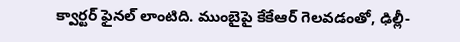క్వార్టర్ ఫైనల్ లాంటిది. ముంబైపై కేకేఆర్ గెలవడంతో, ఢిల్లీ-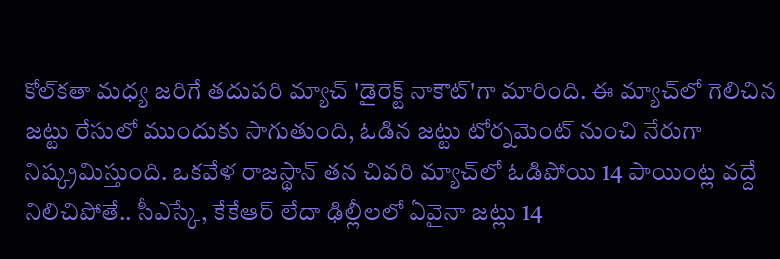కోల్‌కతా మధ్య జరిగే తదుపరి మ్యాచ్ 'డైరెక్ట్ నాకౌట్'గా మారింది. ఈ మ్యాచ్‌లో గెలిచిన జట్టు రేసులో ముందుకు సాగుతుంది, ఓడిన జట్టు టోర్నమెంట్ నుంచి నేరుగా నిష్క్రమిస్తుంది. ఒకవేళ రాజస్థాన్ తన చివరి మ్యాచ్‌లో ఓడిపోయి 14 పాయింట్ల వద్దే నిలిచిపోతే.. సీఎస్కే, కేకేఆర్ లేదా ఢిల్లీలలో ఏవైనా జట్లు 14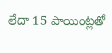లేదా 15 పాయింట్లతో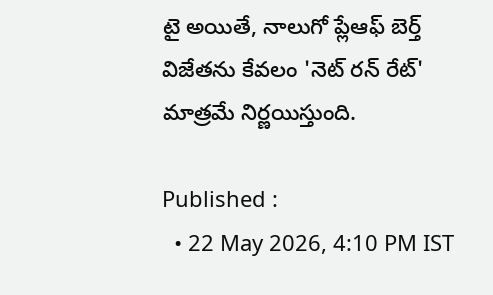టై అయితే, నాలుగో ప్లేఆఫ్ బెర్త్ విజేతను కేవలం 'నెట్ రన్ రేట్' మాత్రమే నిర్ణయిస్తుంది.

Published :
  • 22 May 2026, 4:10 PM IST